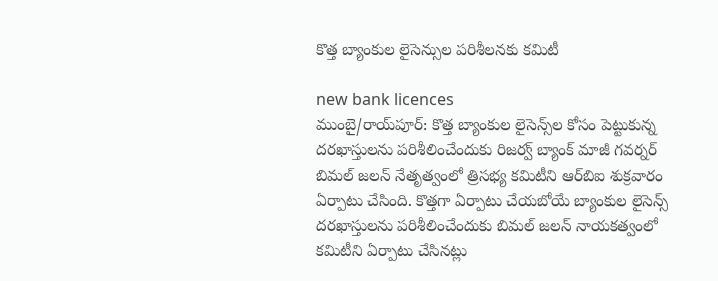కొత్త బ్యాంకుల లైసెన్సుల పరిశీలనకు కమిటీ

new bank licences
ముంబై/రాయ్‌పూర్: కొత్త బ్యాంకుల లైసెన్స్‌ల కోసం పెట్టుకున్న దరఖాస్తులను పరిశీలించేందుకు రిజర్వ్ బ్యాంక్ మాజీ గవర్నర్ బిమల్ జలన్ నేతృత్వంలో త్రిసభ్య కమిటీని ఆర్‌బిఐ శుక్రవారం ఏర్పాటు చేసింది. కొత్తగా ఏర్పాటు చేయబోయే బ్యాంకుల లైసెన్స్ దరఖాస్తులను పరిశీలించేందుకు బిమల్ జలన్ నాయకత్వంలో కమిటీని ఏర్పాటు చేసినట్లు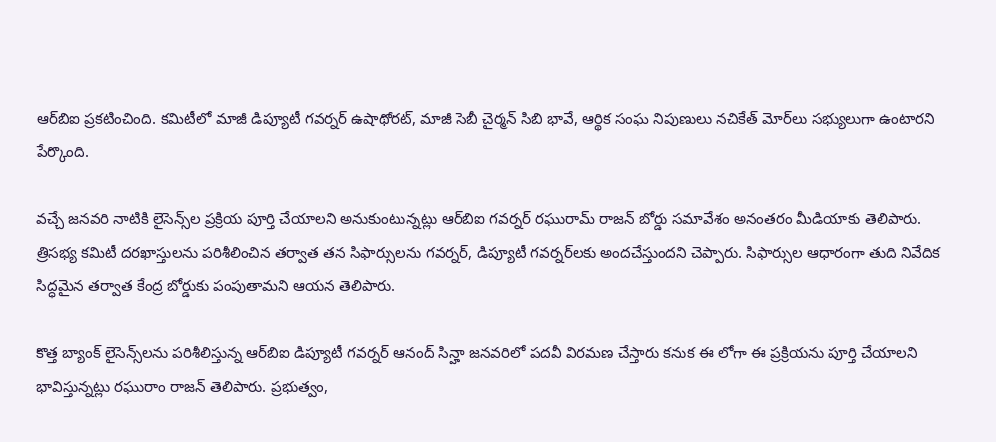ఆర్‌బిఐ ప్రకటించింది. కమిటీలో మాజీ డిప్యూటీ గవర్నర్ ఉషాథోరట్, మాజీ సెబీ చైర్మన్ సిబి భావే, ఆర్థిక సంఘ నిపుణులు నచికేత్ మోర్‌లు సభ్యులుగా ఉంటారని పేర్కొంది.

వచ్చే జనవరి నాటికి లైసెన్స్‌ల ప్రక్రియ పూర్తి చేయాలని అనుకుంటున్నట్లు ఆర్‌బిఐ గవర్నర్ రఘురామ్ రాజన్ బోర్డు సమావేశం అనంతరం మీడియాకు తెలిపారు. త్రిసభ్య కమిటీ దరఖాస్తులను పరిశీలించిన తర్వాత తన సిఫార్సులను గవర్నర్, డిప్యూటీ గవర్నర్‌లకు అందచేస్తుందని చెప్పారు. సిఫార్సుల ఆధారంగా తుది నివేదిక సిద్ధమైన తర్వాత కేంద్ర బోర్డుకు పంపుతామని ఆయన తెలిపారు.

కొత్త బ్యాంక్ లైసెన్స్‌లను పరిశీలిస్తున్న ఆర్‌బిఐ డిప్యూటీ గవర్నర్ ఆనంద్ సిన్హా జనవరిలో పదవీ విరమణ చేస్తారు కనుక ఈ లోగా ఈ ప్రక్రియను పూర్తి చేయాలని భావిస్తున్నట్లు రఘురాం రాజన్ తెలిపారు. ప్రభుత్వం,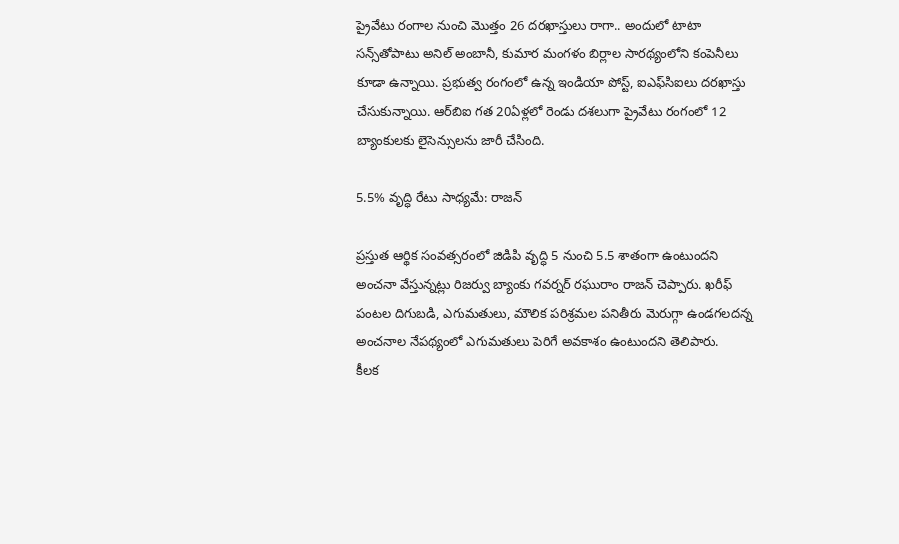ప్రైవేటు రంగాల నుంచి మొత్తం 26 దరఖాస్తులు రాగా.. అందులో టాటా సన్స్‌తోపాటు అనిల్ అంబానీ, కుమార మంగళం బిర్లాల సారథ్యంలోని కంపెనీలు కూడా ఉన్నాయి. ప్రభుత్వ రంగంలో ఉన్న ఇండియా పోస్ట్, ఐఎఫ్‌సిఐలు దరఖాస్తు చేసుకున్నాయి. ఆర్‌బిఐ గత 20ఏళ్లలో రెండు దశలుగా ప్రైవేటు రంగంలో 12 బ్యాంకులకు లైసెన్సులను జారీ చేసింది.

5.5% వృద్ధి రేటు సాధ్యమే: రాజన్

ప్రస్తుత ఆర్థిక సంవత్సరంలో జిడిపి వృద్ధి 5 నుంచి 5.5 శాతంగా ఉంటుందని అంచనా వేస్తున్నట్లు రిజర్వు బ్యాంకు గవర్నర్ రఘురాం రాజన్ చెప్పారు. ఖరీఫ్ పంటల దిగుబడి, ఎగుమతులు, మౌలిక పరిశ్రమల పనితీరు మెరుగ్గా ఉండగలదన్న అంచనాల నేపథ్యంలో ఎగుమతులు పెరిగే అవకాశం ఉంటుందని తెలిపారు.
కీలక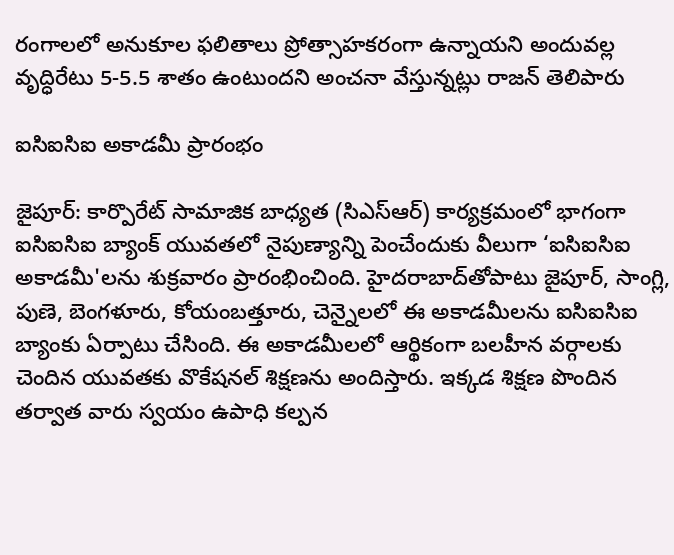రంగాలలో అనుకూల ఫలితాలు ప్రోత్సాహకరంగా ఉన్నాయని అందువల్ల వృద్ధిరేటు 5-5.5 శాతం ఉంటుందని అంచనా వేస్తున్నట్లు రాజన్ తెలిపారు

ఐసిఐసిఐ అకాడమీ ప్రారంభం

జైపూర్: కార్పొరేట్ సామాజిక బాధ్యత (సిఎస్‌ఆర్) కార్యక్రమంలో భాగంగా ఐసిఐసిఐ బ్యాంక్ యువతలో నైపుణ్యాన్ని పెంచేందుకు వీలుగా ‘ఐసిఐసిఐ అకాడమీ'లను శుక్రవారం ప్రారంభించింది. హైదరాబాద్‌తోపాటు జైపూర్, సాంగ్లి, పుణె, బెంగళూరు, కోయంబత్తూరు, చెన్నైలలో ఈ అకాడమీలను ఐసిఐసిఐ బ్యాంకు ఏర్పాటు చేసింది. ఈ అకాడమీలలో ఆర్థికంగా బలహీన వర్గాలకు చెందిన యువతకు వొకేషనల్ శిక్షణను అందిస్తారు. ఇక్కడ శిక్షణ పొందిన తర్వాత వారు స్వయం ఉపాధి కల్పన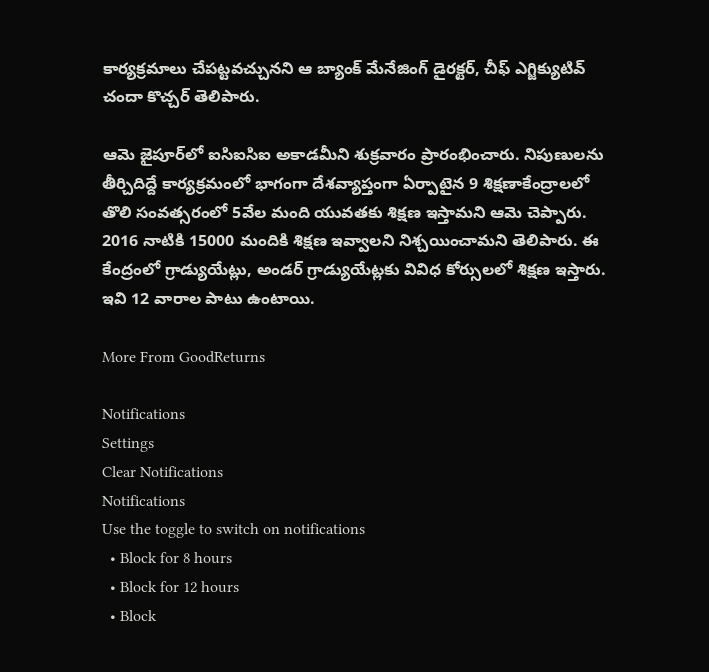కార్యక్రమాలు చేపట్టవచ్చునని ఆ బ్యాంక్ మేనేజింగ్ డైరక్టర్, చీఫ్ ఎగ్జిక్యుటివ్ చందా కొచ్చర్ తెలిపారు.

ఆమె జైపూర్‌లో ఐసిఐసిఐ అకాడమీని శుక్రవారం ప్రారంభించారు. నిపుణులను తీర్చిదిద్దే కార్యక్రమంలో భాగంగా దేశవ్యాప్తంగా ఏర్పాటైన 9 శిక్షణాకేంద్రాలలో తొలి సంవత్సరంలో 5వేల మంది యువతకు శిక్షణ ఇస్తామని ఆమె చెప్పారు. 2016 నాటికి 15000 మందికి శిక్షణ ఇవ్వాలని నిశ్చయించామని తెలిపారు. ఈ కేంద్రంలో గ్రాడ్యుయేట్లు, అండర్ గ్రాడ్యుయేట్లకు వివిధ కోర్సులలో శిక్షణ ఇస్తారు. ఇవి 12 వారాల పాటు ఉంటాయి.

More From GoodReturns

Notifications
Settings
Clear Notifications
Notifications
Use the toggle to switch on notifications
  • Block for 8 hours
  • Block for 12 hours
  • Block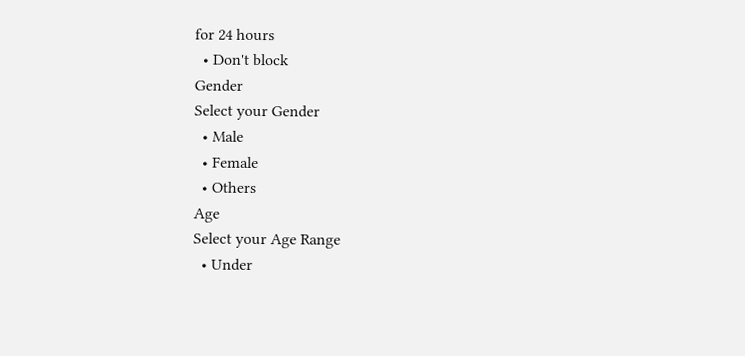for 24 hours
  • Don't block
Gender
Select your Gender
  • Male
  • Female
  • Others
Age
Select your Age Range
  • Under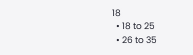18
  • 18 to 25
  • 26 to 35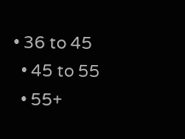• 36 to 45
  • 45 to 55
  • 55+